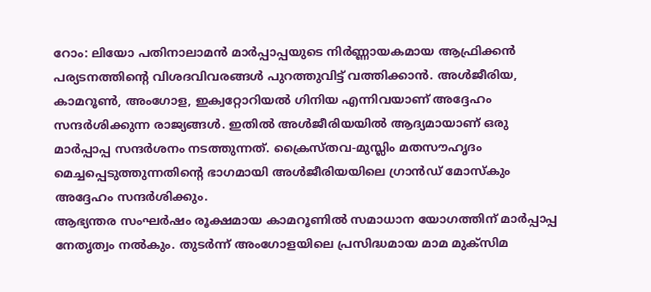റോം: ലിയോ പതിനാലാമൻ മാർപ്പാപ്പയുടെ നിർണ്ണായകമായ ആഫ്രിക്കൻ പര്യടനത്തിന്റെ വിശദവിവരങ്ങൾ പുറത്തുവിട്ട് വത്തിക്കാൻ. അൾജീരിയ, കാമറൂൺ, അംഗോള, ഇക്വറ്റോറിയൽ ഗിനിയ എന്നിവയാണ് അദ്ദേഹം സന്ദർശിക്കുന്ന രാജ്യങ്ങൾ. ഇതിൽ അൾജീരിയയിൽ ആദ്യമായാണ് ഒരു മാർപ്പാപ്പ സന്ദർശനം നടത്തുന്നത്. ക്രൈസ്തവ-മുസ്ലിം മതസൗഹൃദം മെച്ചപ്പെടുത്തുന്നതിന്റെ ഭാഗമായി അൾജീരിയയിലെ ഗ്രാൻഡ് മോസ്കും അദ്ദേഹം സന്ദർശിക്കും.
ആഭ്യന്തര സംഘർഷം രൂക്ഷമായ കാമറൂണിൽ സമാധാന യോഗത്തിന് മാർപ്പാപ്പ നേതൃത്വം നൽകും. തുടർന്ന് അംഗോളയിലെ പ്രസിദ്ധമായ മാമ മുക്സിമ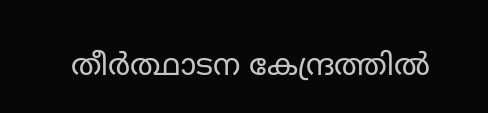തീർത്ഥാടന കേന്ദ്രത്തിൽ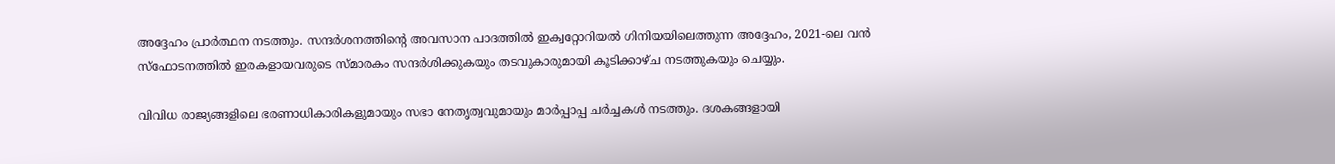അദ്ദേഹം പ്രാർത്ഥന നടത്തും. സന്ദർശനത്തിന്റെ അവസാന പാദത്തിൽ ഇക്വറ്റോറിയൽ ഗിനിയയിലെത്തുന്ന അദ്ദേഹം, 2021-ലെ വൻ സ്ഫോടനത്തിൽ ഇരകളായവരുടെ സ്മാരകം സന്ദർശിക്കുകയും തടവുകാരുമായി കൂടിക്കാഴ്ച നടത്തുകയും ചെയ്യും.

വിവിധ രാജ്യങ്ങളിലെ ഭരണാധികാരികളുമായും സഭാ നേതൃത്വവുമായും മാർപ്പാപ്പ ചർച്ചകൾ നടത്തും. ദശകങ്ങളായി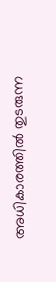അധികാരത്തിൽ തുടരുന്ന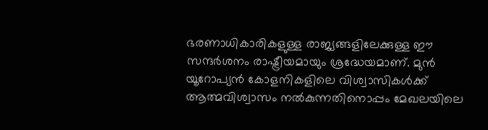ഭരണാധികാരികളുള്ള രാജ്യങ്ങളിലേക്കുള്ള ഈ സന്ദർശനം രാഷ്ട്രീയമായും ശ്രദ്ധേയമാണ്. മുൻ യൂറോപ്യൻ കോളനികളിലെ വിശ്വാസികൾക്ക് ആത്മവിശ്വാസം നൽകുന്നതിനൊപ്പം മേഖലയിലെ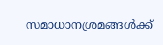സമാധാനശ്രമങ്ങൾക്ക്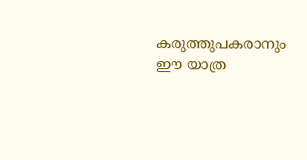കരുത്തുപകരാനും ഈ യാത്ര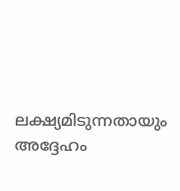ലക്ഷ്യമിടുന്നതായും അദ്ദേഹം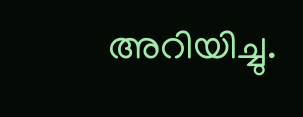അറിയിച്ചു.